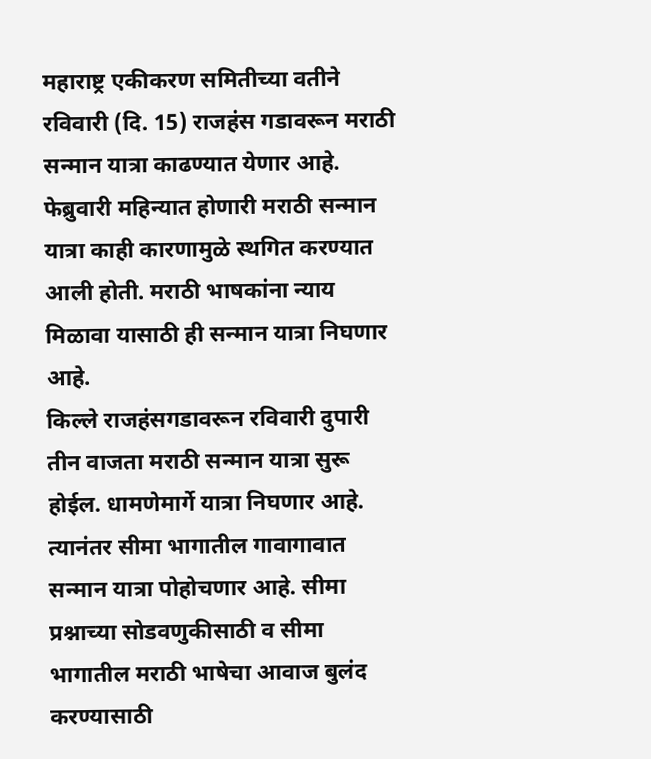महाराष्ट्र एकीकरण समितीच्या वतीने रविवारी (दि. 15) राजहंस गडावरून मराठी सन्मान यात्रा काढण्यात येणार आहे. फेब्रुवारी महिन्यात होणारी मराठी सन्मान यात्रा काही कारणामुळे स्थगित करण्यात आली होती. मराठी भाषकांना न्याय मिळावा यासाठी ही सन्मान यात्रा निघणार आहे.
किल्ले राजहंसगडावरून रविवारी दुपारी तीन वाजता मराठी सन्मान यात्रा सुरू होईल. धामणेमार्गे यात्रा निघणार आहे. त्यानंतर सीमा भागातील गावागावात सन्मान यात्रा पोहोचणार आहे. सीमा प्रश्नाच्या सोडवणुकीसाठी व सीमा भागातील मराठी भाषेचा आवाज बुलंद करण्यासाठी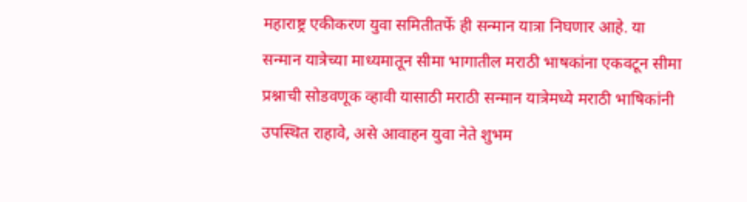महाराष्ट्र एकीकरण युवा समितीतर्फे ही सन्मान यात्रा निघणार आहे. या सन्मान यात्रेच्या माध्यमातून सीमा भागातील मराठी भाषकांना एकवटून सीमा प्रश्नाची सोडवणूक व्हावी यासाठी मराठी सन्मान यात्रेमध्ये मराठी भाषिकांनी उपस्थित राहावे, असे आवाहन युवा नेते शुभम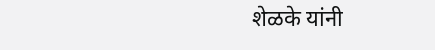शेळके यांनी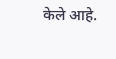केले आहे.